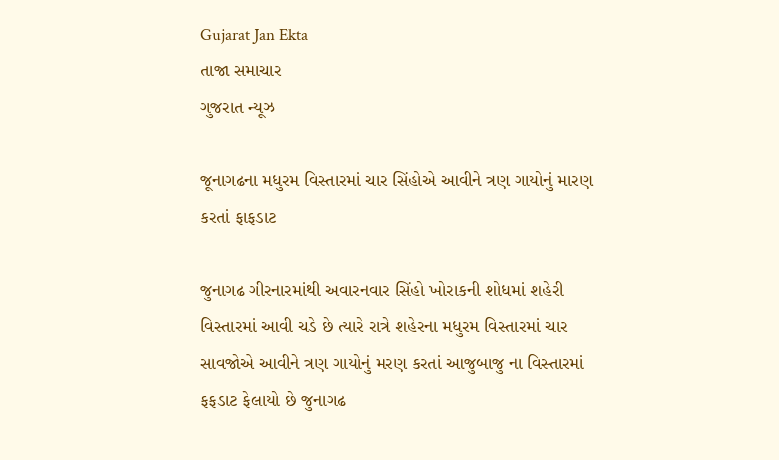Gujarat Jan Ekta
તાજા સમાચાર
ગુજરાત ન્યૂઝ

જૂનાગઢના મધુરમ વિસ્તારમાં ચાર સિંહોએ આવીને ત્રણ ગાયોનું મારણ કરતાં ફાફડાટ

જુનાગઢ ગીરનારમાંથી અવારનવાર સિંહો ખોરાકની શોધમાં શહેરી વિસ્તારમાં આવી ચડે છે ત્યારે રાત્રે શહેરના મધુરમ વિસ્તારમાં ચાર સાવજોએ આવીને ત્રણ ગાયોનું મરણ કરતાં આજુબાજુ ના વિસ્તારમાં ફફડાટ ફેલાયો છે જુનાગઢ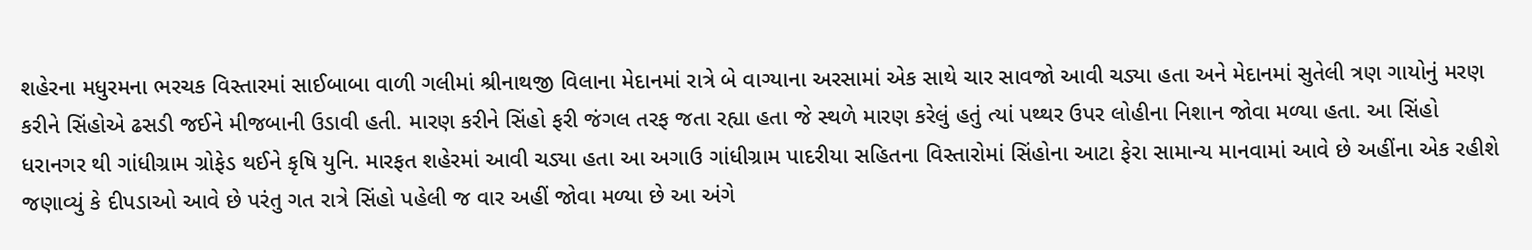શહેરના મધુરમના ભરચક વિસ્તારમાં સાઈબાબા વાળી ગલીમાં શ્રીનાથજી વિલાના મેદાનમાં રાત્રે બે વાગ્યાના અરસામાં એક સાથે ચાર સાવજો આવી ચડ્યા હતા અને મેદાનમાં સુતેલી ત્રણ ગાયોનું મરણ કરીને સિંહોએ ઢસડી જઈને મીજબાની ઉડાવી હતી. મારણ કરીને સિંહો ફરી જંગલ તરફ જતા રહ્યા હતા જે સ્થળે મારણ કરેલું હતું ત્યાં પથ્થર ઉપર લોહીના નિશાન જોવા મળ્યા હતા. આ સિંહો ધરાનગર થી ગાંધીગ્રામ ગ્રોફેડ થઈને કૃષિ યુનિ. મારફત શહેરમાં આવી ચડ્યા હતા આ અગાઉ ગાંધીગ્રામ પાદરીયા સહિતના વિસ્તારોમાં સિંહોના આટા ફેરા સામાન્ય માનવામાં આવે છે અહીંના એક રહીશે જણાવ્યું કે દીપડાઓ આવે છે પરંતુ ગત રાત્રે સિંહો પહેલી જ વાર અહીં જોવા મળ્યા છે આ અંગે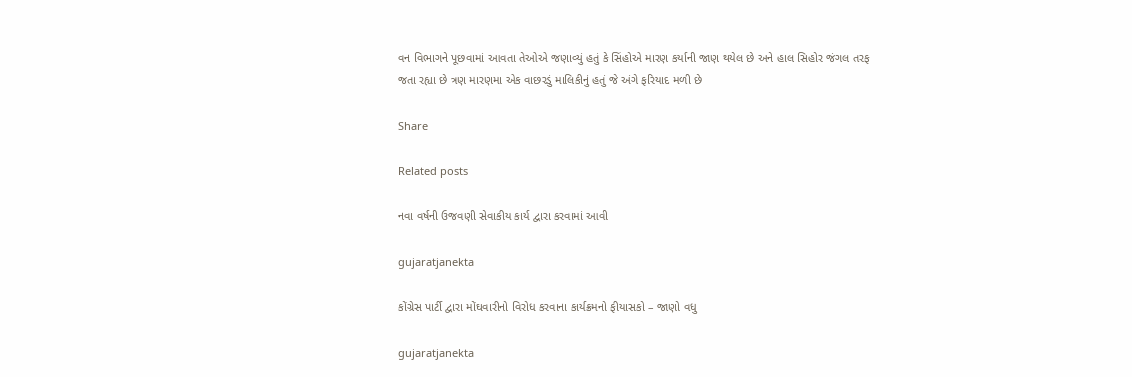વન વિભાગને પૂછવામાં આવતા તેઓએ જણાવ્યું હતું કે સિંહોએ મારણ કર્યાની જાણ થયેલ છે અને હાલ સિહોર જંગલ તરફ જતા રહ્યા છે ત્રણ મારણમા એક વાછરડું માલિકીનું હતું જે અંગે ફરિયાદ મળી છે

Share

Related posts

નવા વર્ષની ઉજવણી સેવાકીય કાર્ય દ્વારા કરવામાં આવી

gujaratjanekta

કોંગ્રેસ પાર્ટી દ્વારા મોંઘવારીનો વિરોધ કરવાના કાર્યક્રમનો ફીયાસકો – જાણો વધુ

gujaratjanekta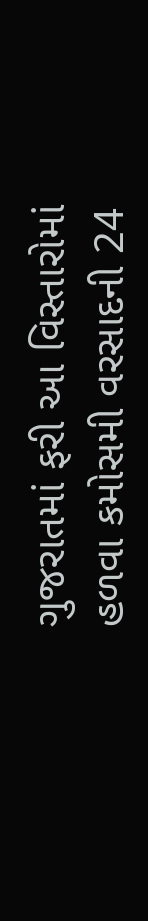ગુજરાતમાં ફરી આ વિસ્તારોમાં હળવા કમોસમી વરસાદની 24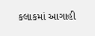કલાકમાં આગાહી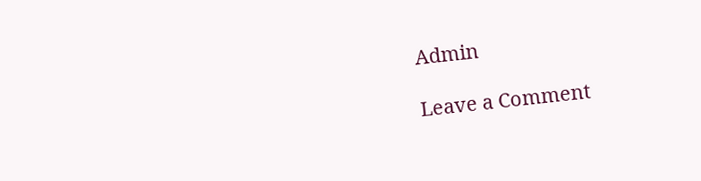Admin

Leave a Comment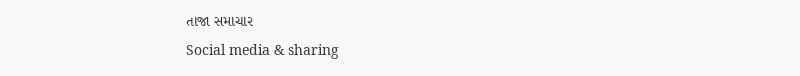તાજા સમાચાર
Social media & sharing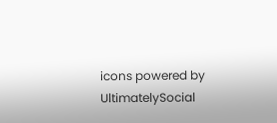icons powered by UltimatelySocial